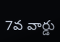7వ వార్డు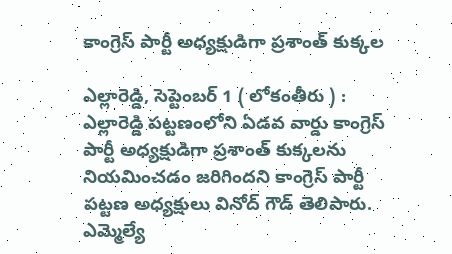కాంగ్రెస్ పార్టీ అధ్యక్షుడిగా ప్రశాంత్ కుక్కల

ఎల్లారెడ్డి, సెప్టెంబర్ 1 ( లోకంతీరు ) : ఎల్లారెడ్డి పట్టణంలోని ఏడవ వార్డు కాంగ్రెస్ పార్టీ అధ్యక్షుడిగా ప్రశాంత్ కుక్కలను నియమించడం జరిగిందని కాంగ్రెస్ పార్టీ పట్టణ అధ్యక్షులు వినోద్ గౌడ్ తెలిపారు. ఎమ్మెల్యే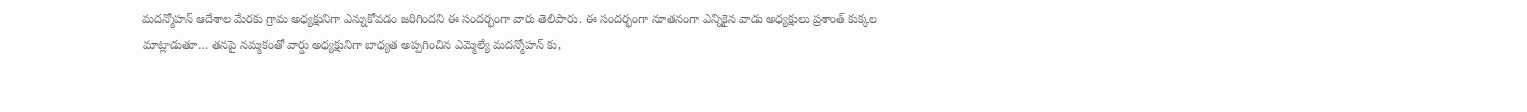మదన్మోహన్ ఆదేశాల మేరకు గ్రామ అధ్యక్షునిగా ఎన్నుకోవడం జరిగిందని ఈ సందర్భంగా వారు తెలిపారు. ఈ సందర్భంగా నూతనంగా ఎన్నికైన వాడు అధ్యక్షులు ప్రశాంత్ కుక్కల మాట్లాడుతూ… తనపై నమ్మకంతో వార్డు అధ్యక్షునిగా బాధ్యత అప్పగించిన ఎమ్మెల్యే మదన్మోహన్ కు,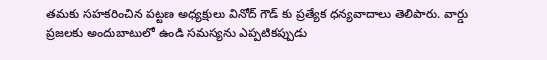తమకు సహకరించిన పట్టణ అధ్యక్షులు వినోద్ గౌడ్ కు ప్రత్యేక ధన్యవాదాలు తెలిపారు. వార్డు ప్రజలకు అందుబాటులో ఉండి సమస్యను ఎప్పటికప్పుడు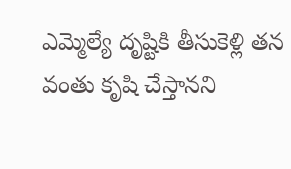ఎమ్మెల్యే దృష్టికి తీసుకెళ్లి తన వంతు కృషి చేస్తానని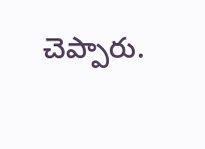చెప్పారు.